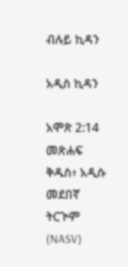ብሉይ ኪዳን

አዲስ ኪዳን

አሞጽ 2:14 መጽሐፍ ቅዱስ፥ አዲሱ መደበኛ ትርጒም (NASV)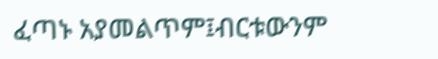ፈጣኑ አያመልጥም፤ብርቱውንም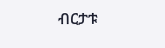ብርታቱ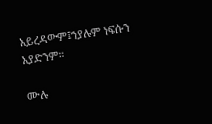አይረዳውም፤ኀያሉም ነፍሱን አያድንም።

ሙሉ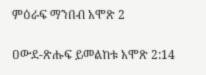ምዕራፍ ማንበብ አሞጽ 2

ዐውደ-ጽሑፍ ይመልከቱ አሞጽ 2:14